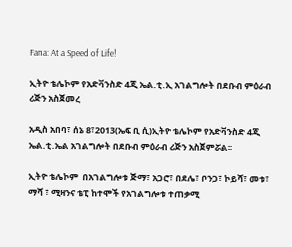Fana: At a Speed of Life!

ኢትዮ ቴሌኮም የአድቫንስድ 4ጂ ኤል.ቲ.ኢ አገልግሎት በደቡብ ምዕራብ ሪጅን አስጀመረ

አዲስ አበባ፣ ሰኔ 8፣2013(ኤፍ ቢ ሲ)ኢትዮ ቴሌኮም የአድቫንስድ 4ጂ ኤል.ቲ.ኤል አገልግሎት በደቡብ ምዕራብ ሪጅን አስጀምሯል፡፡

ኢትዮ ቴሌኮም  በአገልግሎቱ ጅማ፣ አጋሮ፣ በደሌ፣ ቦንጋ፣ ኮይሻ፣ መቱ፣ ማሻ ፣ ሚዛንና ቴፒ ከተሞች የአገልግሎቱ ተጠቃሚ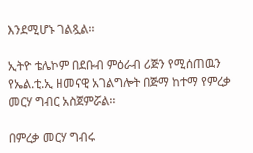እንደሚሆኑ ገልጿል፡፡

ኢትዮ ቴሌኮም በደቡብ ምዕራብ ሪጅን የሚሰጠዉን የኤል.ቲ.ኢ ዘመናዊ አገልግሎት በጅማ ከተማ የምረቃ መርሃ ግብር አስጀምሯል፡፡

በምረቃ መርሃ ግብሩ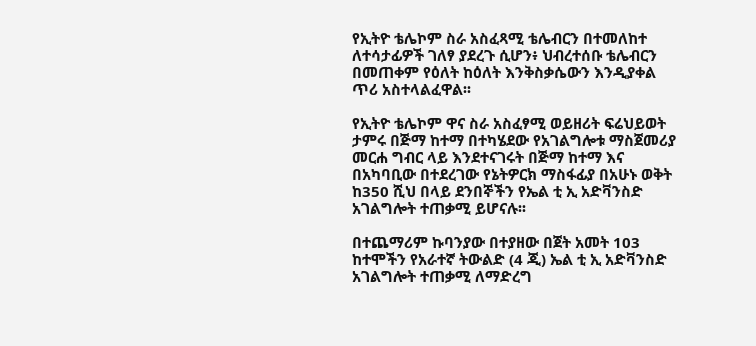የኢትዮ ቴሌኮም ስራ አስፈጻሚ ቴሌብርን በተመለከተ ለተሳታፊዎች ገለፃ ያደረጉ ሲሆን፥ ህብረተሰቡ ቴሌብርን በመጠቀም የዕለት ከዕለት እንቅስቃሴውን እንዲያቀል ጥሪ አስተላልፈዋል፡፡

የኢትዮ ቴሌኮም ዋና ስራ አስፈፃሚ ወይዘሪት ፍሬህይወት ታምሩ በጅማ ከተማ በተካሄደው የአገልግሎቱ ማስጀመሪያ መርሐ ግብር ላይ እንደተናገሩት በጅማ ከተማ እና በአካባቢው በተደረገው የኔትዎርክ ማስፋፊያ በአሁኑ ወቅት ከ350 ሺህ በላይ ደንበኞችን የኤል ቲ ኢ አድቫንስድ አገልግሎት ተጠቃሚ ይሆናሉ፡፡

በተጨማሪም ኩባንያው በተያዘው በጀት አመት 103 ከተሞችን የአራተኛ ትውልድ (4 ጂ) ኤል ቲ ኢ አድቫንስድ አገልግሎት ተጠቃሚ ለማድረግ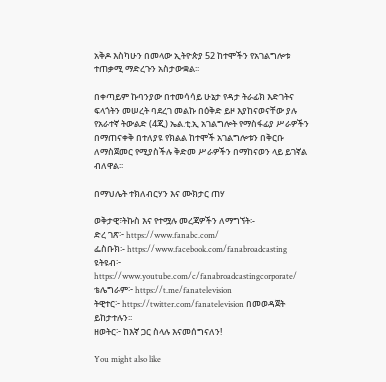አቅዶ እስካሁን በመላው ኢትዮጵያ 52 ከተሞችን የአገልግሎቱ ተጠቃሚ ማድረጉን አስታውቋል፡፡

በቀጣይም ኩባንያው በተመሳሳይ ሁኔታ የዳታ ትራፊክ እድገትና ፍላጎትን መሠረት ባደረገ መልኩ በዕቅድ ይዞ እያከናወናቸው ያሉ የአራተኛ ትውልድ (4ጂ) ኤል.ቲ.ኢ አገልግሎት የማስፋፊያ ሥራዎችን በማጠናቀቅ በተለያዩ የክልል ከተሞች አገልግሎቱን በቅርቡ ለማስጀመር የሚያስችሉ ቅድመ ሥራዎችን በማከናወን ላይ ይገኛል ብለዋል፡፡

በማህሌት ተክለብርሃን እና ሙክታር ጠሃ

ወቅታዊ፣ትኩስ እና የተሟሉ መረጃዎችን ለማግኘት፡-
ድረ ገጽ፦ https://www.fanabc.com/
ፌስቡክ፡- https://www.facebook.com/fanabroadcasting
ዩትዩብ፦ https://www.youtube.com/c/fanabroadcastingcorporate/
ቴሌግራም፦ https://t.me/fanatelevision
ትዊተር፦ https://twitter.com/fanatelevision በመወዳጀት ይከታተሉን፡፡
ዘወትር፦ ከእኛ ጋር ስላሉ እናመሰግናለን!

You might also like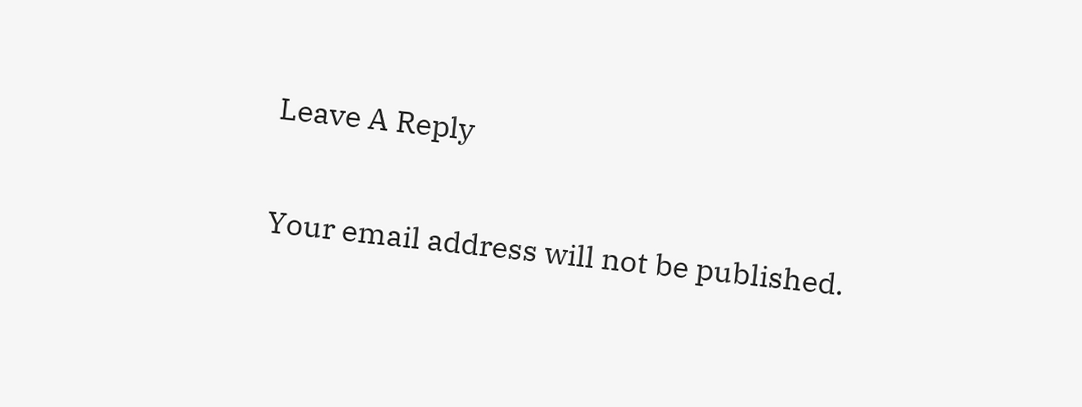Leave A Reply

Your email address will not be published.